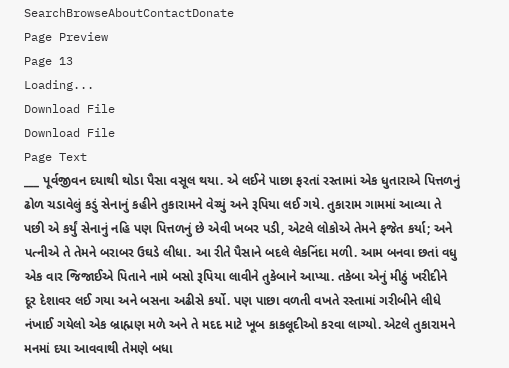SearchBrowseAboutContactDonate
Page Preview
Page 13
Loading...
Download File
Download File
Page Text
___ પૂર્વજીવન દયાથી થોડા પૈસા વસૂલ થયા. એ લઈને પાછા ફરતાં રસ્તામાં એક ધુતારાએ પિત્તળનું ઢોળ ચડાવેલું કડું સેનાનું કહીને તુકારામને વેચ્યું અને રૂપિયા લઈ ગયે. તુકારામ ગામમાં આવ્યા તે પછી એ કર્યું સેનાનું નહિ પણ પિત્તળનું છે એવી ખબર પડી, એટલે લોકોએ તેમને ફજેત કર્યા; અને પત્નીએ તે તેમને બરાબર ઉઘડે લીધા. આ રીતે પૈસાને બદલે લેકનિંદા મળી. આમ બનવા છતાં વધુ એક વાર જિજાઈએ પિતાને નામે બસો રૂપિયા લાવીને તુકેબાને આપ્યા. તકેબા એનું મીઠું ખરીદીને દૂર દેશાવર લઈ ગયા અને બસના અઢીસે કર્યો. પણ પાછા વળતી વખતે રસ્તામાં ગરીબીને લીધે નંખાઈ ગયેલો એક બ્રાહ્મણ મળે અને તે મદદ માટે ખૂબ કાકલૂદીઓ કરવા લાગ્યો. એટલે તુકારામને મનમાં દયા આવવાથી તેમણે બધા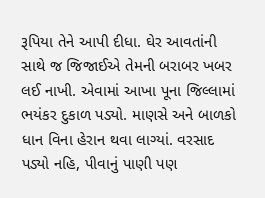રૂપિયા તેને આપી દીધા. ઘેર આવતાંની સાથે જ જિજાઈએ તેમની બરાબર ખબર લઈ નાખી. એવામાં આખા પૂના જિલ્લામાં ભયંકર દુકાળ પડ્યો. માણસે અને બાળકો ધાન વિના હેરાન થવા લાગ્યાં. વરસાદ પડ્યો નહિ, પીવાનું પાણી પણ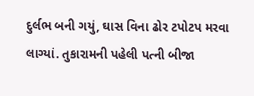દુર્લભ બની ગયું, ઘાસ વિના ઢોર ટપોટપ મરવા લાગ્યાં. તુકારામની પહેલી પત્ની બીજા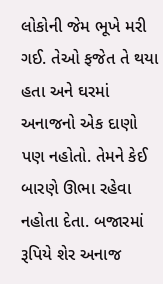લોકોની જેમ ભૂખે મરી ગઈ. તેઓ ફજેત તે થયા હતા અને ઘરમાં અનાજનો એક દાણો પણ નહોતો. તેમને કેઈ બારણે ઊભા રહેવા નહોતા દેતા. બજારમાં રૂપિયે શેર અનાજ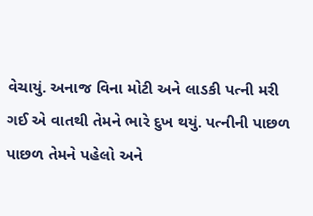વેચાયું. અનાજ વિના મોટી અને લાડકી પત્ની મરી ગઈ એ વાતથી તેમને ભારે દુખ થયું. પત્નીની પાછળ પાછળ તેમને પહેલો અને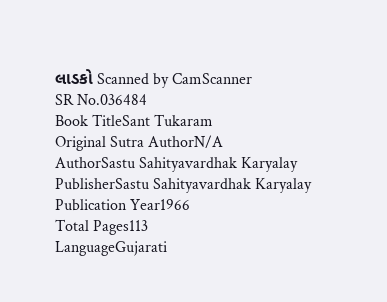લાડકો Scanned by CamScanner
SR No.036484
Book TitleSant Tukaram
Original Sutra AuthorN/A
AuthorSastu Sahityavardhak Karyalay
PublisherSastu Sahityavardhak Karyalay
Publication Year1966
Total Pages113
LanguageGujarati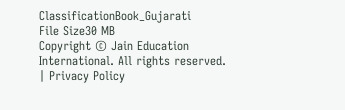ClassificationBook_Gujarati
File Size30 MB
Copyright © Jain Education International. All rights reserved. | Privacy Policy